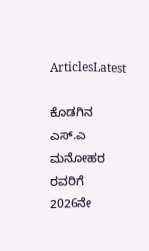ArticlesLatest

ಕೊಡಗಿನ ಎಸ್.ಎ ಮನೋಹರ ರವರಿಗೆ  2026ನೇ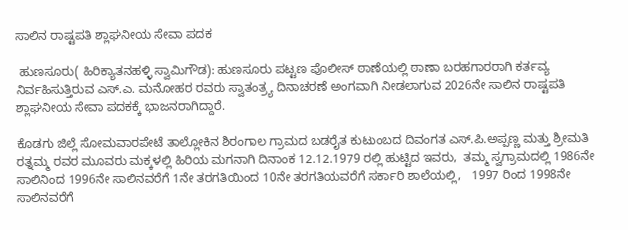ಸಾಲಿನ ರಾಷ್ಟಪತಿ ಶ್ಲಾಘನೀಯ ಸೇವಾ ಪದಕ

 ಹುಣಸೂರು( ಹಿರಿಕ್ಯಾತನಹಳ್ಳಿ ಸ್ವಾಮಿಗೌಡ): ಹುಣಸೂರು ಪಟ್ಟಣ ಪೊಲೀಸ್ ಠಾಣೆಯಲ್ಲಿ ಠಾಣಾ ಬರಹಗಾರರಾಗಿ ಕರ್ತವ್ಯ ನಿರ್ವಹಿಸುತ್ತಿರುವ ಎಸ್.ಎ. ಮನೋಹರ ರವರು ಸ್ವಾತಂತ್ರ್ಯ ದಿನಾಚರಣೆ ಅಂಗವಾಗಿ ನೀಡಲಾಗುವ 2026ನೇ ಸಾಲಿನ ರಾಷ್ಟಪತಿ  ಶ್ಲಾಘನೀಯ ಸೇವಾ ಪದಕಕ್ಕೆ ಭಾಜನರಾಗಿದ್ದಾರೆ.

ಕೊಡಗು ಜಿಲ್ಲೆ ಸೋಮವಾರಪೇಟೆ ತಾಲ್ಲೋಕಿನ ಶಿರಂಗಾಲ ಗ್ರಾಮದ ಬಡರೈತ ಕುಟುಂಬದ ದಿವಂಗತ ಎಸ್.ಪಿ.ಅಪ್ಪಣ್ಣ ಮತ್ತು ಶ್ರೀಮತಿ ರತ್ನಮ್ಮ ರವರ ಮೂವರು ಮಕ್ಕಳಲ್ಲಿ ಹಿರಿಯ ಮಗನಾಗಿ ದಿನಾಂಕ 12.12.1979 ರಲ್ಲಿ ಹುಟ್ಟಿದ ಇವರು,  ತಮ್ಮ ಸ್ವಗ್ರಾಮದಲ್ಲಿ 1986ನೇ ಸಾಲಿನಿಂದ 1996ನೇ ಸಾಲಿನವರೆಗೆ 1ನೇ ತರಗತಿಯಿಂದ 10ನೇ ತರಗತಿಯವರೆಗೆ ಸರ್ಕಾರಿ ಶಾಲೆಯಲ್ಲಿ,   1997 ರಿಂದ 1998ನೇ ಸಾಲಿನವರೆಗೆ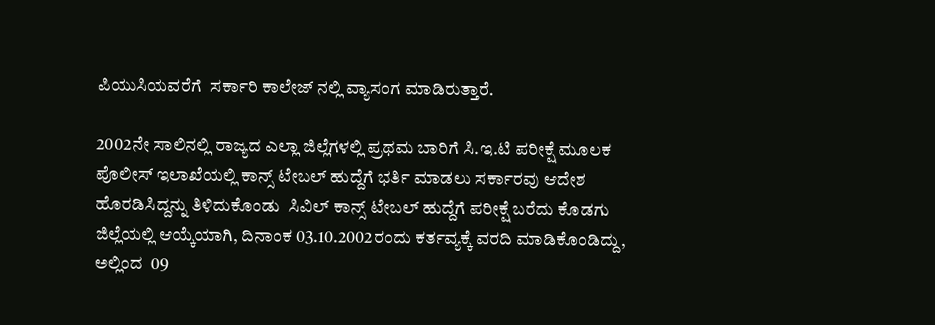ಪಿಯುಸಿಯವರೆಗೆ  ಸರ್ಕಾರಿ ಕಾಲೇಜ್ ನಲ್ಲಿ ವ್ಯಾಸಂಗ ಮಾಡಿರುತ್ತಾರೆ.

2002ನೇ ಸಾಲಿನಲ್ಲಿ ರಾಜ್ಯದ ಎಲ್ಲಾ ಜಿಲ್ಲೆಗಳಲ್ಲಿ ಪ್ರಥಮ ಬಾರಿಗೆ ಸಿ.ಇ.ಟಿ ಪರೀಕ್ಷೆ ಮೂಲಕ ಪೊಲೀಸ್ ಇಲಾಖೆಯಲ್ಲಿ ಕಾನ್ಸ್ ಟೇಬಲ್ ಹುದ್ದೆಗೆ ಭರ್ತಿ ಮಾಡಲು ಸರ್ಕಾರವು ಆದೇಶ ಹೊರಡಿಸಿದ್ದನ್ನು ತಿಳಿದುಕೊಂಡು  ಸಿವಿಲ್ ಕಾನ್ಸ್ ಟೇಬಲ್ ಹುದ್ದೆಗೆ ಪರೀಕ್ಷೆ ಬರೆದು ಕೊಡಗು ಜಿಲ್ಲೆಯಲ್ಲಿ ಆಯ್ಕೆಯಾಗಿ, ದಿನಾಂಕ 03.10.2002ರಂದು ಕರ್ತವ್ಯಕ್ಕೆ ವರದಿ ಮಾಡಿಕೊಂಡಿದ್ದು, ಅಲ್ಲಿಂದ  09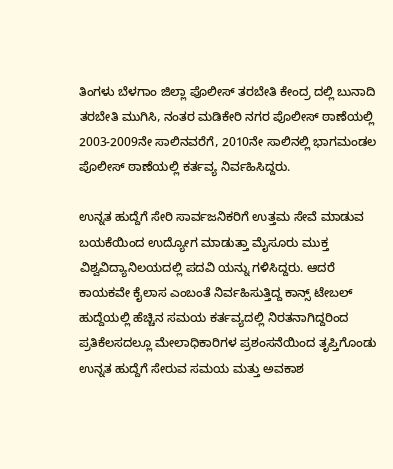ತಿಂಗಳು ಬೆಳಗಾಂ ಜಿಲ್ಲಾ ಪೊಲೀಸ್ ತರಬೇತಿ ಕೇಂದ್ರ ದಲ್ಲಿ ಬುನಾದಿ ತರಬೇತಿ ಮುಗಿಸಿ, ನಂತರ ಮಡಿಕೇರಿ ನಗರ ಪೊಲೀಸ್ ಠಾಣೆಯಲ್ಲಿ 2003-2009ನೇ ಸಾಲಿನವರೆಗೆ, 2010ನೇ ಸಾಲಿನಲ್ಲಿ ಭಾಗಮಂಡಲ ಪೊಲೀಸ್ ಠಾಣೆಯಲ್ಲಿ ಕರ್ತವ್ಯ ನಿರ್ವಹಿಸಿದ್ದರು.

ಉನ್ನತ ಹುದ್ದೆಗೆ ಸೇರಿ ಸಾರ್ವಜನಿಕರಿಗೆ ಉತ್ತಮ ಸೇವೆ ಮಾಡುವ ಬಯಕೆಯಿಂದ ಉದ್ಯೋಗ ಮಾಡುತ್ತಾ ಮೈಸೂರು ಮುಕ್ತ ವಿಶ್ವವಿದ್ಯಾನಿಲಯದಲ್ಲಿ ಪದವಿ ಯನ್ನು ಗಳಿಸಿದ್ದರು. ಆದರೆ ಕಾಯಕವೇ ಕೈಲಾಸ ಎಂಬಂತೆ ನಿರ್ವಹಿಸುತ್ತಿದ್ದ ಕಾನ್ಸ್ ಟೇಬಲ್ ಹುದ್ದೆಯಲ್ಲಿ ಹೆಚ್ಚಿನ ಸಮಯ ಕರ್ತವ್ಯದಲ್ಲಿ ನಿರತನಾಗಿದ್ದರಿಂದ  ಪ್ರತಿಕೆಲಸದಲ್ಲೂ ಮೇಲಾಧಿಕಾರಿಗಳ ಪ್ರಶಂಸನೆಯಿಂದ ತೃಪ್ತಿಗೊಂಡು ಉನ್ನತ ಹುದ್ದೆಗೆ ಸೇರುವ ಸಮಯ ಮತ್ತು ಅವಕಾಶ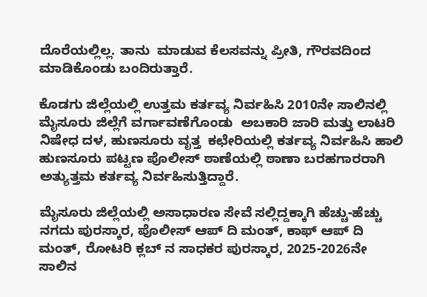ದೊರೆಯಲ್ಲಿಲ್ಲ. ತಾನು  ಮಾಡುವ ಕೆಲಸವನ್ನು ಪ್ರೀತಿ, ಗೌರವದಿಂದ ಮಾಡಿಕೊಂಡು ಬಂದಿರುತ್ತಾರೆ.

ಕೊಡಗು ಜಿಲ್ಲೆಯಲ್ಲಿ ಉತ್ತಮ ಕರ್ತವ್ಯ ನಿರ್ವಹಿಸಿ 2010ನೇ ಸಾಲಿನಲ್ಲಿ ಮೈಸೂರು ಜಿಲ್ಲೆಗೆ ವರ್ಗಾವಣೆಗೊಂಡು  ಅಬಕಾರಿ ಜಾರಿ ಮತ್ತು ಲಾಟರಿ ನಿಷೇಧ ದಳ, ಹುಣಸೂರು ವೃತ್ತ  ಕಛೇರಿಯಲ್ಲಿ ಕರ್ತವ್ಯ ನಿರ್ವಹಿಸಿ ಹಾಲಿ ಹುಣಸೂರು ಪಟ್ಟಣ ಪೊಲೀಸ್ ಠಾಣೆಯಲ್ಲಿ ಠಾಣಾ ಬರಹಗಾರರಾಗಿ ಅತ್ಯುತ್ತಮ ಕರ್ತವ್ಯ ನಿರ್ವಹಿಸುತ್ತಿದ್ದಾರೆ.

ಮೈಸೂರು ಜಿಲ್ಲೆಯಲ್ಲಿ ಅಸಾಧಾರಣ ಸೇವೆ ಸಲ್ಲಿದ್ದಕ್ಕಾಗಿ ಹೆಚ್ಚು-ಹೆಚ್ಚು ನಗದು ಪುರಸ್ಕಾರ, ಪೊಲೀಸ್ ಆಪ್ ದಿ ಮಂತ್, ಕಾಫ್ ಆಪ್ ದಿ ಮಂತ್, ರೋಟರಿ ಕ್ಲಬ್ ನ ಸಾಧಕರ ಪುರಸ್ಕಾರ, 2025-2026ನೇ ಸಾಲಿನ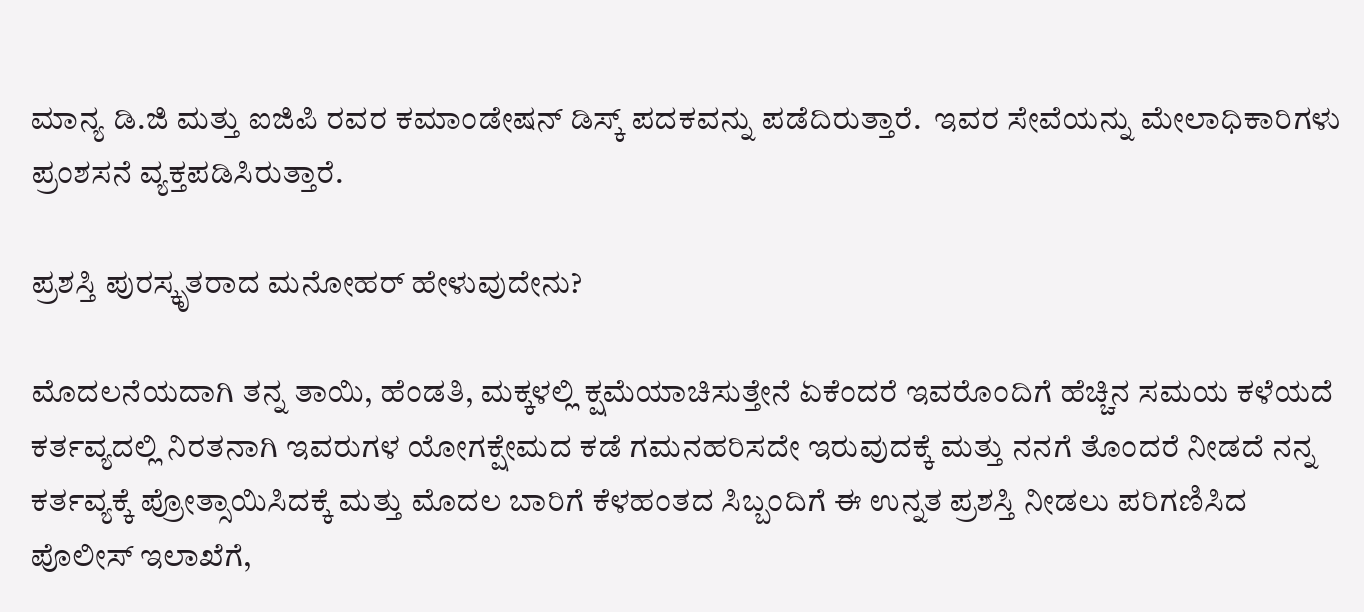ಮಾನ್ಯ ಡಿ.ಜಿ ಮತ್ತು ಐಜಿಪಿ ರವರ ಕಮಾಂಡೇಷನ್ ಡಿಸ್ಕ್ ಪದಕವನ್ನು ಪಡೆದಿರುತ್ತಾರೆ.  ಇವರ ಸೇವೆಯನ್ನು ಮೇಲಾಧಿಕಾರಿಗಳು ಪ್ರಂಶಸನೆ ವ್ಯಕ್ತಪಡಿಸಿರುತ್ತಾರೆ.

ಪ್ರಶಸ್ತಿ ಪುರಸ್ಕೃತರಾದ ಮನೋಹರ್ ಹೇಳುವುದೇನು?

ಮೊದಲನೆಯದಾಗಿ ತನ್ನ ತಾಯಿ, ಹೆಂಡತಿ, ಮಕ್ಕಳಲ್ಲಿ ಕ್ಷಮೆಯಾಚಿಸುತ್ತೇನೆ ಏಕೆಂದರೆ ಇವರೊಂದಿಗೆ ಹೆಚ್ಚಿನ ಸಮಯ ಕಳೆಯದೆ ಕರ್ತವ್ಯದಲ್ಲಿ ನಿರತನಾಗಿ ಇವರುಗಳ ಯೋಗಕ್ಷೇಮದ ಕಡೆ ಗಮನಹರಿಸದೇ ಇರುವುದಕ್ಕೆ ಮತ್ತು ನನಗೆ ತೊಂದರೆ ನೀಡದೆ ನನ್ನ ಕರ್ತವ್ಯಕ್ಕೆ ಪ್ರೋತ್ಸಾಯಿಸಿದಕ್ಕೆ ಮತ್ತು ಮೊದಲ ಬಾರಿಗೆ ಕೆಳಹಂತದ ಸಿಬ್ಬಂದಿಗೆ ಈ ಉನ್ನತ ಪ್ರಶಸ್ತಿ ನೀಡಲು ಪರಿಗಣಿಸಿದ ಪೊಲೀಸ್ ಇಲಾಖೆಗೆ,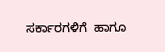ಸರ್ಕಾರಗಳಿಗೆ  ಹಾಗೂ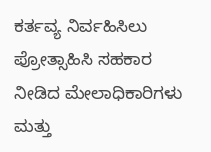ಕರ್ತವ್ಯ ನಿರ್ವಹಿಸಿಲು ಪ್ರೋತ್ಸಾಹಿಸಿ ಸಹಕಾರ ನೀಡಿದ ಮೇಲಾಧಿಕಾರಿಗಳು ಮತ್ತು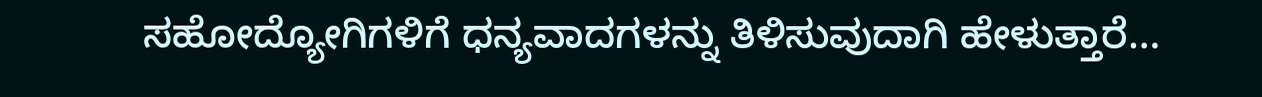ಸಹೋದ್ಯೋಗಿಗಳಿಗೆ ಧನ್ಯವಾದಗಳನ್ನು ತಿಳಿಸುವುದಾಗಿ ಹೇಳುತ್ತಾರೆ…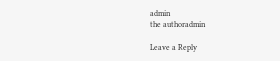admin
the authoradmin

Leave a Reply